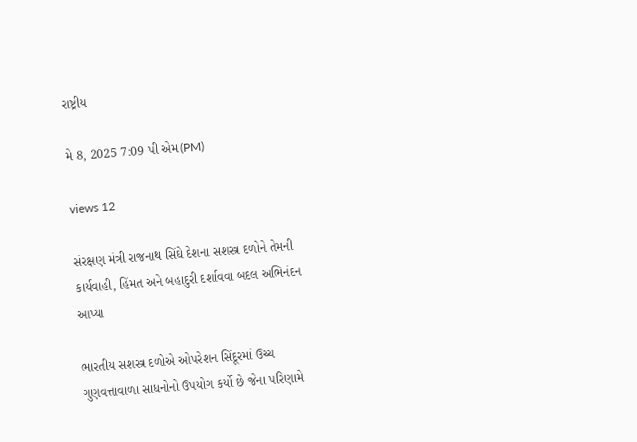રાષ્ટ્રીય

મે 8, 2025 7:09 પી એમ(PM)

views 12

સંરક્ષણ મંત્રી રાજનાથ સિંઘે દેશના સશસ્ત્ર દળોને તેમની કાર્યવાહી, હિંમત અને બહાદુરી દર્શાવવા બદલ અભિનંદન આપ્યા

ભારતીય સશસ્ત્ર દળોએ ઓપરેશન સિંદૂરમાં ઉચ્ચ ગુણવત્તાવાળા સાધનોનો ઉપયોગ કર્યો છે જેના પરિણામે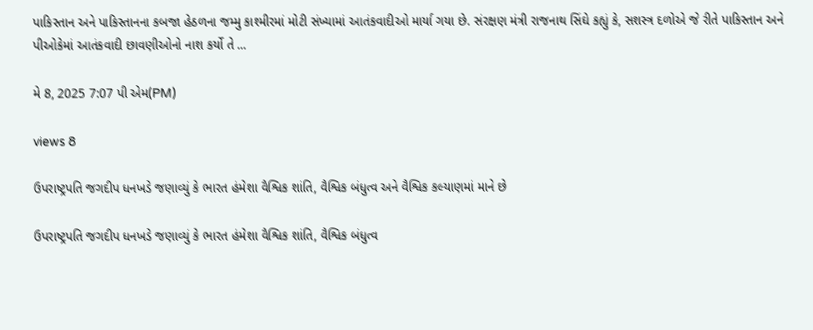પાકિસ્તાન અને પાકિસ્તાનના કબજા હેઠળના જમ્મુ કાશ્મીરમાં મોટી સંખ્યામાં આતંકવાદીઓ માર્યા ગયા છે. સંરક્ષણ મંત્રી રાજનાથ સિંઘે કહ્યું કે, સશસ્ત્ર દળોએ જે રીતે પાકિસ્તાન અને પીઓકેમાં આતંકવાદી છાવણીઓનો નાશ કર્યો તે ...

મે 8, 2025 7:07 પી એમ(PM)

views 8

ઉપરાષ્ટ્રપતિ જગદીપ ધનખડે જણાવ્યું કે ભારત હંમેશા વૈશ્વિક શાંતિ, વૈશ્વિક બંધુત્વ અને વૈશ્વિક કલ્યાણમાં માને છે

ઉપરાષ્ટ્રપતિ જગદીપ ધનખડે જણાવ્યું કે ભારત હંમેશા વૈશ્વિક શાંતિ, વૈશ્વિક બંધુત્વ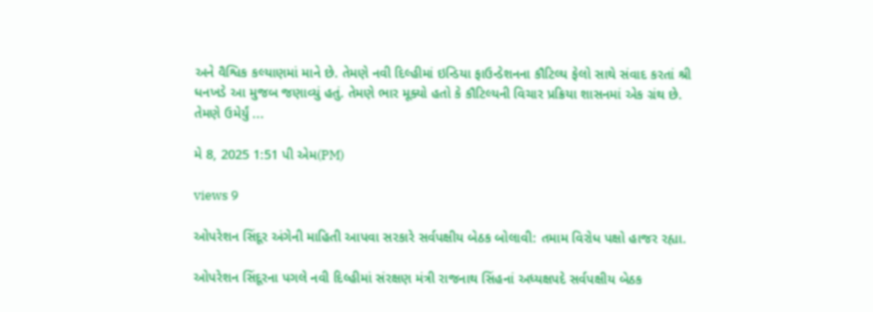અને વૈશ્વિક કલ્યાણમાં માને છે. તેમણે નવી દિલ્હીમાં ઇન્ડિયા ફાઉન્ડેશનના કૌટિલ્ય ફેલો સાથે સંવાદ કરતાં શ્રી ધનખડે આ મુજબ જણાવ્યું હતું. તેમણે ભાર મૂક્યો હતો કે કૌટિલ્યની વિચાર પ્રક્રિયા શાસનમાં એક ગ્રંથ છે. તેમણે ઉમેર્યું ...

મે 8, 2025 1:51 પી એમ(PM)

views 9

ઓપરેશન સિંદૂર અંગેની માહિતી આપવા સરકારે સર્વપક્ષીય બેઠક બોલાવી: તમામ વિરોધ પક્ષો હાજર રહ્યા.

ઓપરેશન સિંદૂરના પગલે નવી દિલ્હીમાં સંરક્ષણ મંત્રી રાજનાથ સિંહનાં અધ્યક્ષપદે સર્વપક્ષીય બેઠક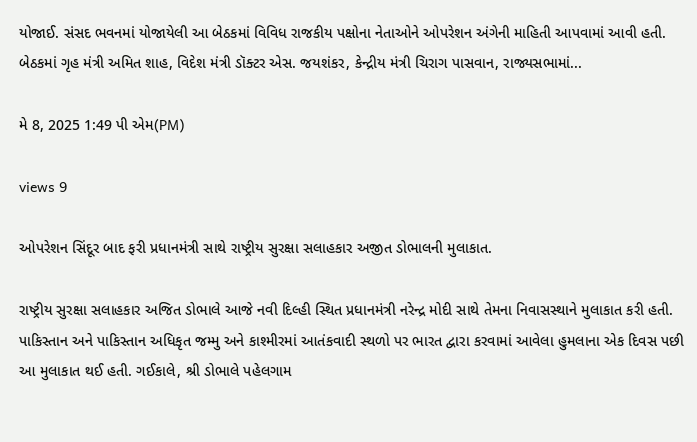યોજાઈ. સંસદ ભવનમાં યોજાયેલી આ બેઠકમાં વિવિધ રાજકીય પક્ષોના નેતાઓને ઓપરેશન અંગેની માહિતી આપવામાં આવી હતી. બેઠકમાં ગૃહ મંત્રી અમિત શાહ, વિદેશ મંત્રી ડૉક્ટર એસ. જયશંકર, કેન્દ્રીય મંત્રી ચિરાગ પાસવાન, રાજ્યસભામાં...

મે 8, 2025 1:49 પી એમ(PM)

views 9

ઓપરેશન સિંદૂર બાદ ફરી પ્રધાનમંત્રી સાથે રાષ્ટ્રીય સુરક્ષા સલાહકાર અજીત ડોભાલની મુલાકાત.

રાષ્ટ્રીય સુરક્ષા સલાહકાર અજિત ડોભાલે આજે નવી દિલ્હી સ્થિત પ્રધાનમંત્રી નરેન્દ્ર મોદી સાથે તેમના નિવાસસ્થાને મુલાકાત કરી હતી. પાકિસ્તાન અને પાકિસ્તાન અધિકૃત જમ્મુ અને કાશ્મીરમાં આતંકવાદી સ્થળો પર ભારત દ્વારા કરવામાં આવેલા હુમલાના એક દિવસ પછી આ મુલાકાત થઈ હતી. ગઈકાલે, શ્રી ડોભાલે પહેલગામ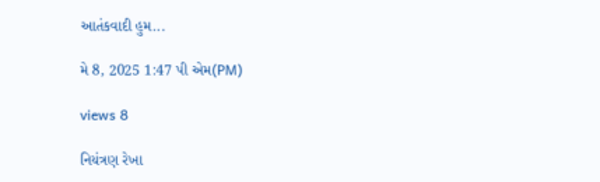આતંકવાદી હુમ...

મે 8, 2025 1:47 પી એમ(PM)

views 8

નિયંત્રણ રેખા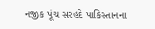નજીક પૂંચ સરહદે પાકિસ્તાનના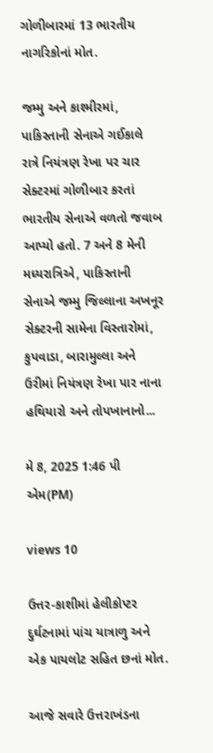ગોળીબારમાં 13 ભારતીય નાગરિકોનાં મોત.

જમ્મુ અને કાશ્મીરમાં, પાકિસ્તાની સેનાએ ગઈકાલે રાત્રે નિયંત્રણ રેખા પર ચાર સેક્ટરમાં ગોળીબાર કરતાં ભારતીય સેનાએ વળતો જવાબ આપ્યો હતો. 7 અને 8 મેની મધ્યરાત્રિએ, પાકિસ્તાની સેનાએ જમ્મુ જિલ્લાના અખનૂર સેક્ટરની સામેના વિસ્તારોમાં, કુપવાડા, બારામુલ્લા અને ઉરીમાં નિયંત્રણ રેખા પાર નાના હથિયારો અને તોપખાનાનો...

મે 8, 2025 1:46 પી એમ(PM)

views 10

ઉત્તર-કાશીમાં હેલીકોપ્ટર દુર્ઘટનામાં પાંચ યાત્રાળુ અને એક પાયલોટ સહિત છનાં મોત.

આજે સવારે ઉત્તરાખંડના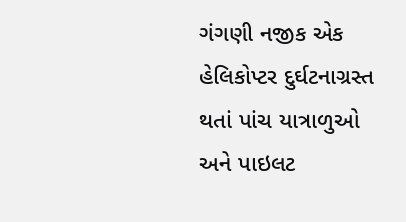ગંગણી નજીક એક હેલિકોપ્ટર દુર્ઘટનાગ્રસ્ત થતાં પાંચ યાત્રાળુઓ અને પાઇલટ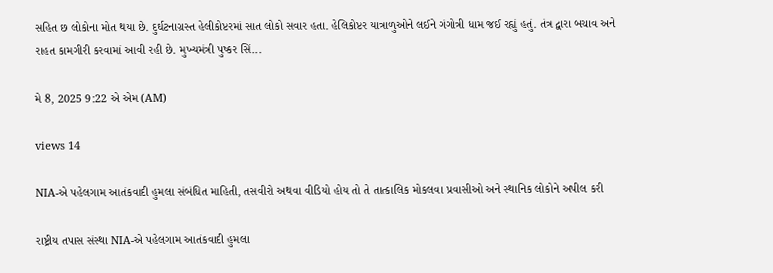સહિત છ લોકોના મોત થયા છે. દુર્ઘટનાગ્રસ્ત હેલીકોપ્ટરમાં સાત લોકો સવાર હતા. હેલિકોપ્ટર યાત્રાળુઓને લઈને ગંગોત્રી ધામ જઈ રહ્યું હતું. તંત્ર દ્વારા બચાવ અને રાહત કામગીરી કરવામાં આવી રહી છે. મુખ્યમંત્રી પુષ્કર સિં...

મે 8, 2025 9:22 એ એમ (AM)

views 14

NIA-એ પહેલગામ આતંકવાદી હુમલા સંબંધિત માહિતી, તસવીરો અથવા વીડિયો હોય તો તે તાત્કાલિક મોકલવા પ્રવાસીઓ અને સ્થાનિક લોકોને અપીલ કરી

રાષ્ટ્રીય તપાસ સંસ્થા NIA-એ પહેલગામ આતંકવાદી હુમલા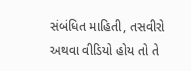સંબંધિત માહિતી, તસવીરો અથવા વીડિયો હોય તો તે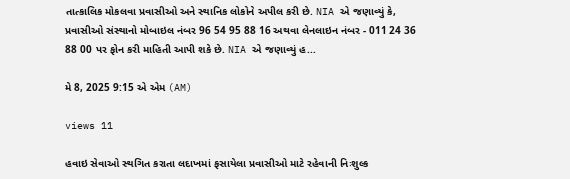તાત્કાલિક મોકલવા પ્રવાસીઓ અને સ્થાનિક લોકોને અપીલ કરી છે. NIA એ જણાવ્યું કે, પ્રવાસીઓ સંસ્થાનો મોબાઇલ નંબર 96 54 95 88 16 અથવા લેનલાઇન નંબર - 011 24 36 88 00 પર ફોન કરી માહિતી આપી શકે છે. NIA એ જણાવ્યું હ...

મે 8, 2025 9:15 એ એમ (AM)

views 11

હવાઇ સેવાઓ સ્થગિત કરાતા લદાખમાં ફસાયેલા પ્રવાસીઓ માટે રહેવાની નિઃશુલ્ક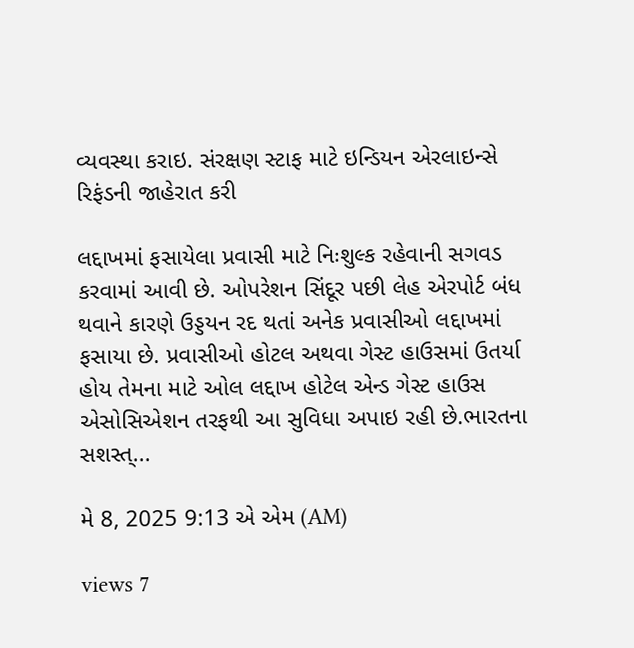વ્યવસ્થા કરાઇ. સંરક્ષણ સ્ટાફ માટે ઇન્ડિયન એરલાઇન્સે રિફંડની જાહેરાત કરી

લદ્દાખમાં ફસાયેલા પ્રવાસી માટે નિઃશુલ્ક રહેવાની સગવડ કરવામાં આવી છે. ઓપરેશન સિંદૂર પછી લેહ એરપોર્ટ બંધ થવાને કારણે ઉડ્ડયન રદ થતાં અનેક પ્રવાસીઓ લદ્દાખમાં ફસાયા છે. પ્રવાસીઓ હોટલ અથવા ગેસ્ટ હાઉસમાં ઉતર્યા હોય તેમના માટે ઓલ લદ્દાખ હોટેલ એન્ડ ગેસ્ટ હાઉસ એસોસિએશન તરફથી આ સુવિધા અપાઇ રહી છે.ભારતના સશસ્ત્...

મે 8, 2025 9:13 એ એમ (AM)

views 7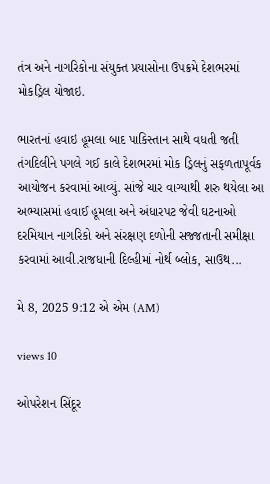તંત્ર અને નાગરિકોના સંયુક્ત પ્રયાસોના ઉપક્રમે દેશભરમાં મોકડ્રિલ યોજાઇ.

ભારતનાં હવાઇ હૂમલા બાદ પાકિસ્તાન સાથે વધતી જતી તંગદિલીને પગલે ગઈ કાલે દેશભરમાં મોક ડ઼્રિલનું સફળતાપૂર્વક આયોજન કરવામાં આવ્યું. સાંજે ચાર વાગ્યાથી શરુ થયેલા આ અભ્યાસમાં હવાઈ હૂમલા અને અંધારપટ જેવી ઘટનાઓ દરમિયાન નાગરિકો અને સંરક્ષણ દળોની સજ્જતાની સમીક્ષા કરવામાં આવી.રાજધાની દિલ્હીમાં નોર્થ બ્લોક, સાઉથ...

મે 8, 2025 9:12 એ એમ (AM)

views 10

ઓપરેશન સિંદૂર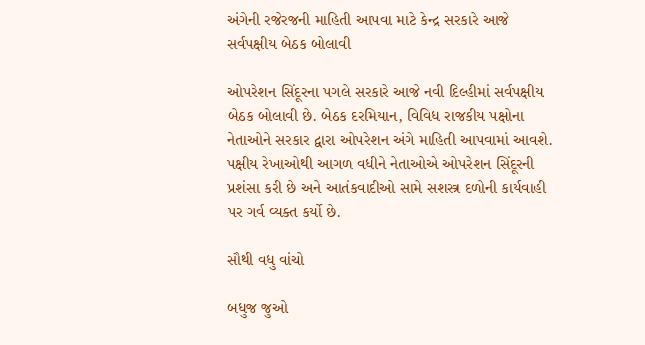અંગેની રજેરજની માહિતી આપવા માટે કેન્દ્ર સરકારે આજે સર્વપક્ષીય બેઠક બોલાવી

ઓપરેશન સિંદૂરના પગલે સરકારે આજે નવી દિલ્હીમાં સર્વપક્ષીય બેઠક બોલાવી છે. બેઠક દરમિયાન, વિવિધ રાજકીય પક્ષોના નેતાઓને સરકાર દ્વારા ઓપરેશન અંગે માહિતી આપવામાં આવશે. પક્ષીય રેખાઓથી આગળ વધીને નેતાઓએ ઓપરેશન સિંદૂરની પ્રશંસા કરી છે અને આતંકવાદીઓ સામે સશસ્ત્ર દળોની કાર્યવાહી પર ગર્વ વ્યક્ત કર્યો છે.

સૌથી વધુ વાંચો

બધુજ જુઓ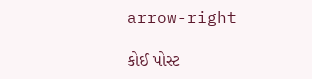arrow-right

કોઈ પોસ્ટ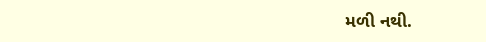મળી નથી.